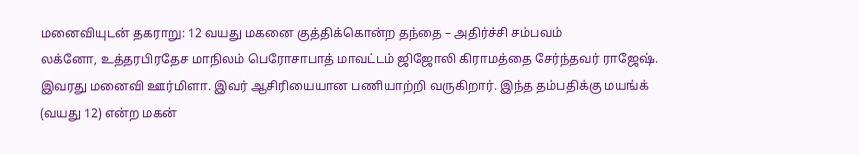மனைவியுடன் தகராறு: 12 வயது மகனை குத்திக்கொன்ற தந்தை – அதிர்ச்சி சம்பவம்
லக்னோ, உத்தரபிரதேச மாநிலம் பெரோசாபாத் மாவட்டம் ஜிஜோலி கிராமத்தை சேர்ந்தவர் ராஜேஷ். இவரது மனைவி ஊர்மிளா. இவர் ஆசிரியையான பணியாற்றி வருகிறார். இந்த தம்பதிக்கு மயங்க் (வயது 12) என்ற மகன்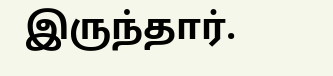இருந்தார்.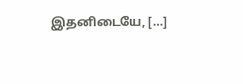இதனிடையே, […]